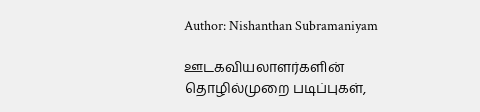Author: Nishanthan Subramaniyam

ஊடகவியலாளர்களின் தொழில்முறை படிப்புகள்,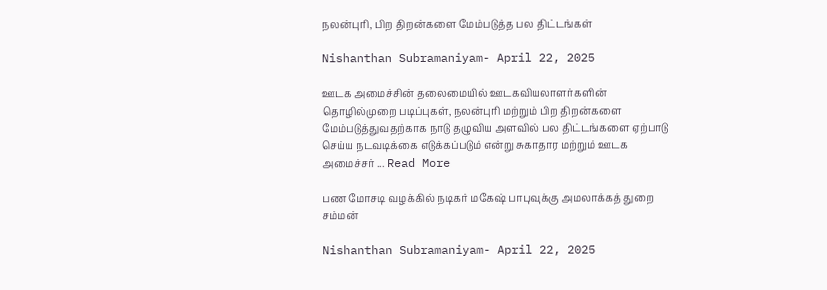நலன்புரி, பிற திறன்களை மேம்படுத்த பல திட்டங்கள்

Nishanthan Subramaniyam- April 22, 2025

ஊடக அமைச்சின் தலைமையில் ஊடகவியலாளர்களின் தொழில்முறை படிப்புகள், நலன்புரி மற்றும் பிற திறன்களை மேம்படுத்துவதற்காக நாடு தழுவிய அளவில் பல திட்டங்களை ஏற்பாடு செய்ய நடவடிக்கை எடுக்கப்படும் என்று சுகாதார மற்றும் ஊடக அமைச்சர் ... Read More

பண மோசடி வழக்கில் நடிகர் மகேஷ் பாபுவுக்கு அமலாக்கத் துறை சம்மன்

Nishanthan Subramaniyam- April 22, 2025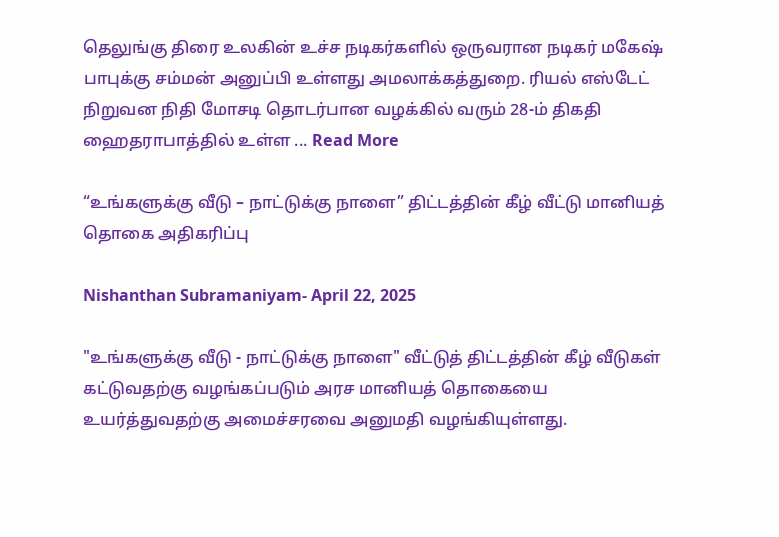தெலுங்கு திரை உலகின் உச்ச நடிகர்களில் ஒருவரான நடிகர் மகேஷ் பாபுக்கு சம்மன் அனுப்பி உள்ளது அமலாக்கத்துறை. ரியல் எஸ்டேட் நிறுவன நிதி மோசடி தொடர்பான வழக்கில் வரும் 28-ம் திகதி ஹைதராபாத்தில் உள்ள ... Read More

“உங்களுக்கு வீடு – நாட்டுக்கு நாளை” திட்டத்தின் கீழ் வீட்டு மானியத் தொகை அதிகரிப்பு

Nishanthan Subramaniyam- April 22, 2025

"உங்களுக்கு வீடு - நாட்டுக்கு நாளை" வீட்டுத் திட்டத்தின் கீழ் வீடுகள் கட்டுவதற்கு வழங்கப்படும் அரச மானியத் தொகையை உயர்த்துவதற்கு அமைச்சரவை அனுமதி வழங்கியுள்ளது.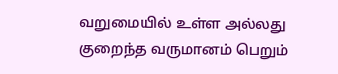வறுமையில் உள்ள அல்லது குறைந்த வருமானம் பெறும்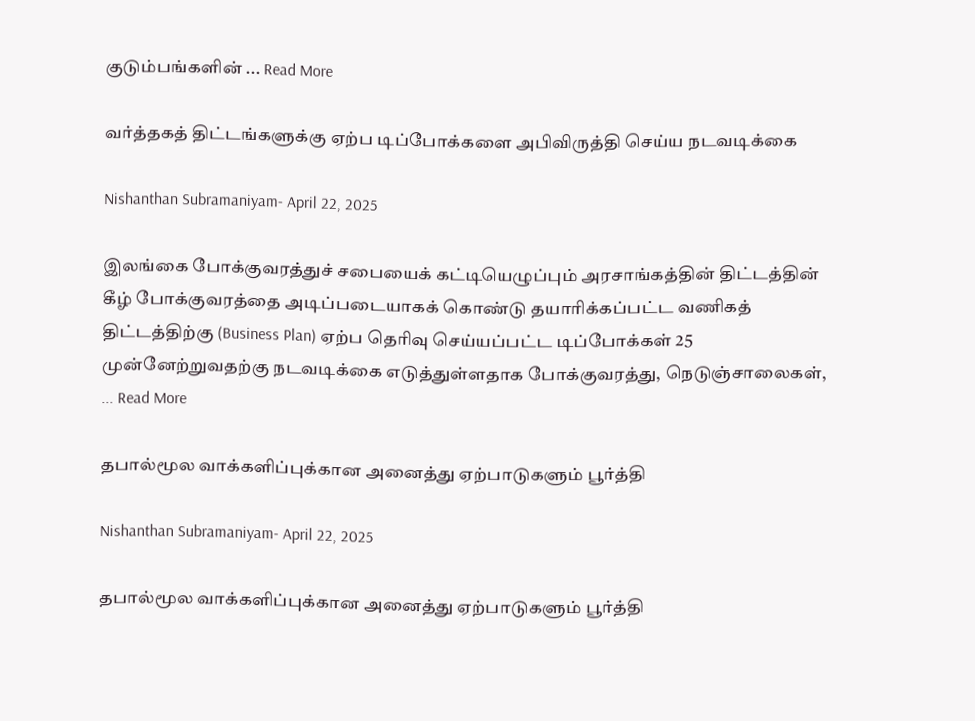குடும்பங்களின் ... Read More

வர்த்தகத் திட்டங்களுக்கு ஏற்ப டிப்போக்களை அபிவிருத்தி செய்ய நடவடிக்கை

Nishanthan Subramaniyam- April 22, 2025

இலங்கை போக்குவரத்துச் சபையைக் கட்டியெழுப்பும் அரசாங்கத்தின் திட்டத்தின் கீழ் போக்குவரத்தை அடிப்படையாகக் கொண்டு தயாரிக்கப்பட்ட வணிகத் திட்டத்திற்கு (Business Plan) ஏற்ப தெரிவு செய்யப்பட்ட டிப்போக்கள் 25 முன்னேற்றுவதற்கு நடவடிக்கை எடுத்துள்ளதாக போக்குவரத்து, நெடுஞ்சாலைகள், ... Read More

தபால்மூல வாக்களிப்புக்கான அனைத்து ஏற்பாடுகளும் பூர்த்தி

Nishanthan Subramaniyam- April 22, 2025

தபால்மூல வாக்களிப்புக்கான அனைத்து ஏற்பாடுகளும் பூர்த்தி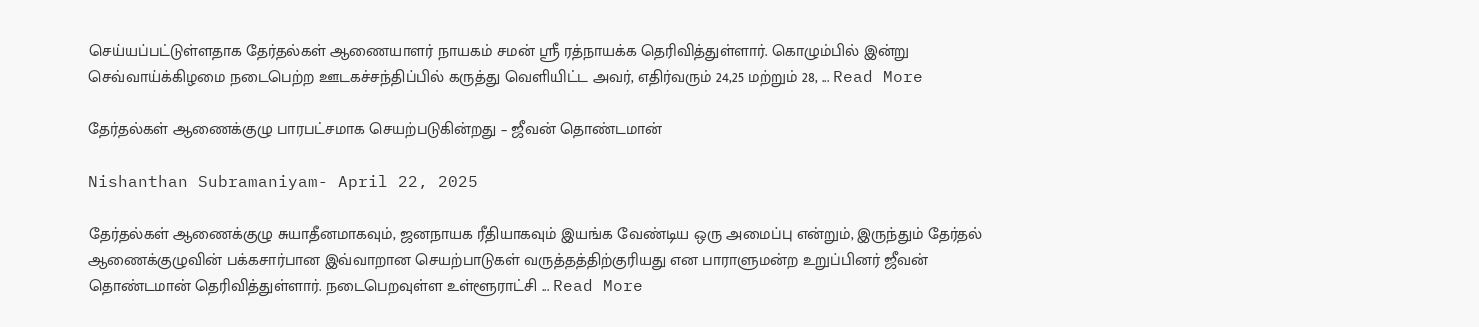செய்யப்பட்டுள்ளதாக தேர்தல்கள் ஆணையாளர் நாயகம் சமன் ஸ்ரீ ரத்நாயக்க தெரிவித்துள்ளார். கொழும்பில் இன்று செவ்வாய்க்கிழமை நடைபெற்ற ஊடகச்சந்திப்பில் கருத்து வெளியிட்ட அவர், எதிர்வரும் 24,25 மற்றும் 28, ... Read More

தேர்தல்கள் ஆணைக்குழு பாரபட்சமாக செயற்படுகின்றது – ஜீவன் தொண்டமான்

Nishanthan Subramaniyam- April 22, 2025

தேர்தல்கள் ஆணைக்குழு சுயாதீனமாகவும், ஜனநாயக ரீதியாகவும் இயங்க வேண்டிய ஒரு அமைப்பு என்றும், இருந்தும் தேர்தல் ஆணைக்குழுவின் பக்கசார்பான இவ்வாறான செயற்பாடுகள் வருத்தத்திற்குரியது என பாராளுமன்ற உறுப்பினர் ஜீவன் தொண்டமான் தெரிவித்துள்ளார். நடைபெறவுள்ள உள்ளூராட்சி ... Read More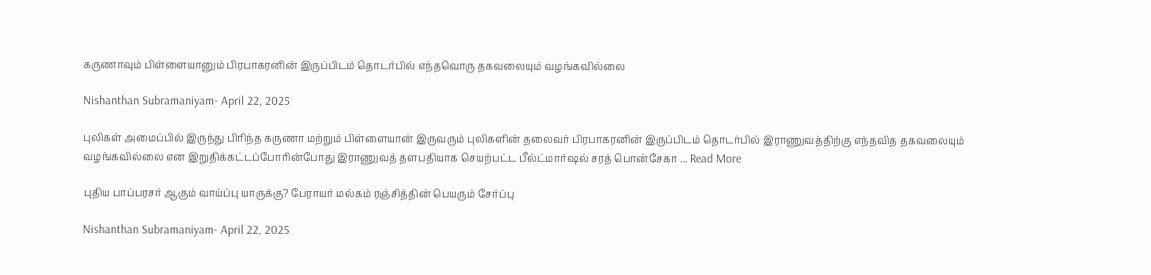கருணாவும் பிள்ளையானும் பிரபாகரனின் இருப்பிடம் தொடர்பில் எந்தவொரு தகவலையும் வழங்கவில்லை

Nishanthan Subramaniyam- April 22, 2025

புலிகள் அமைப்பில் இருந்து பிரிந்த கருணா மற்றும் பிள்ளையான் இருவரும் புலிகளின் தலைவர் பிரபாகரனின் இருப்பிடம் தொடர்பில் இராணுவத்திற்கு எந்தவித தகவலையும் வழங்கவில்லை என இறுதிக்கட்டப்போரின்போது இராணுவத் தளபதியாக செயற்பட்ட பீல்ட்மார்ஷல் சரத் பொன்சேகா ... Read More

புதிய பாப்பரசர் ஆகும் வாய்ப்பு யாருக்கு? பேராயர் மல்கம் ரஞ்சித்தின் பெயரும் சேர்ப்பு

Nishanthan Subramaniyam- April 22, 2025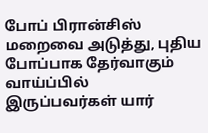போப் பிரான்சிஸ் மறைவை அடுத்து, புதிய போப்பாக தேர்வாகும் வாய்ப்பில் இருப்பவர்கள் யார்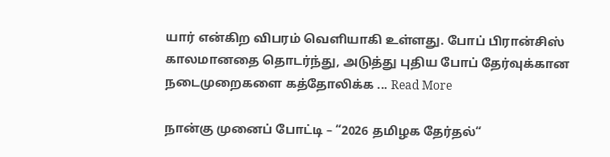யார் என்கிற விபரம் வெளியாகி உள்ளது. போப் பிரான்சிஸ் காலமானதை தொடர்ந்து, அடுத்து புதிய போப் தேர்வுக்கான நடைமுறைகளை கத்தோலிக்க ... Read More

நான்கு முனைப் போட்டி – “2026 தமிழக தேர்தல்“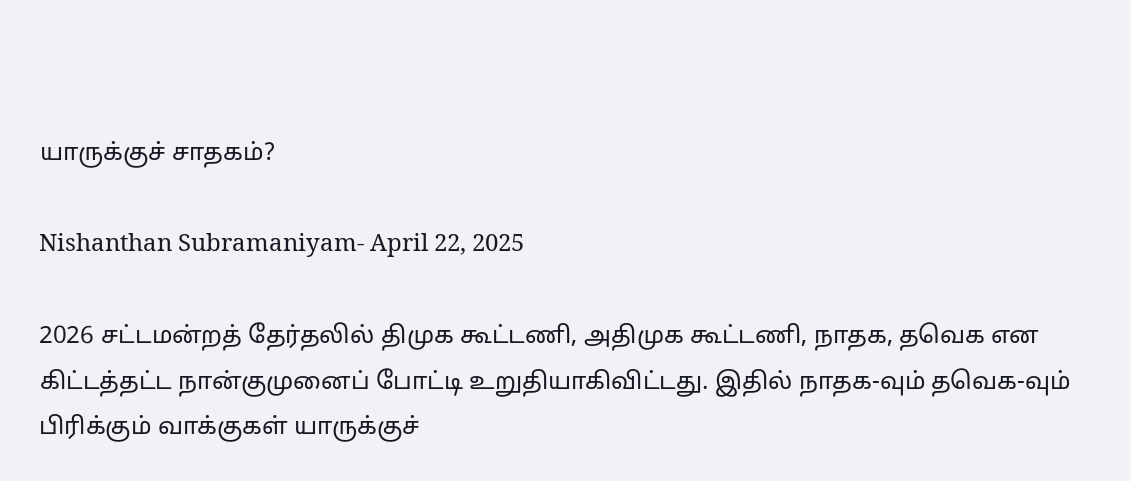யாருக்குச் சாதகம்?

Nishanthan Subramaniyam- April 22, 2025

2026 சட்டமன்றத் தேர்தலில் திமுக கூட்டணி, அதிமுக கூட்டணி, நாதக, தவெக என கிட்டத்தட்ட நான்குமுனைப் போட்டி உறுதியாகிவிட்டது. இதில் நாதக-வும் தவெக-வும் பிரிக்கும் வாக்குகள் யாருக்குச்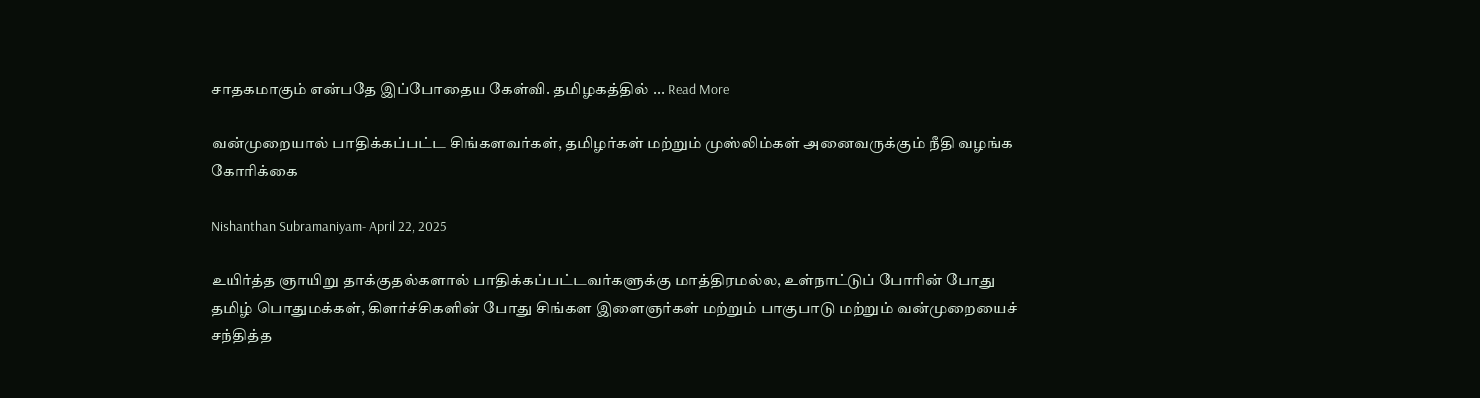சாதகமாகும் என்பதே இப்போதைய கேள்வி. தமிழகத்தில் ... Read More

வன்முறையால் பாதிக்கப்பட்ட சிங்களவர்கள், தமிழர்கள் மற்றும் முஸ்லிம்கள் அனைவருக்கும் நீதி வழங்க கோரிக்கை

Nishanthan Subramaniyam- April 22, 2025

உயிர்த்த ஞாயிறு தாக்குதல்களால் பாதிக்கப்பட்டவர்களுக்கு மாத்திரமல்ல, உள்நாட்டுப் போரின் போது தமிழ் பொதுமக்கள், கிளர்ச்சிகளின் போது சிங்கள இளைஞர்கள் மற்றும் பாகுபாடு மற்றும் வன்முறையைச் சந்தித்த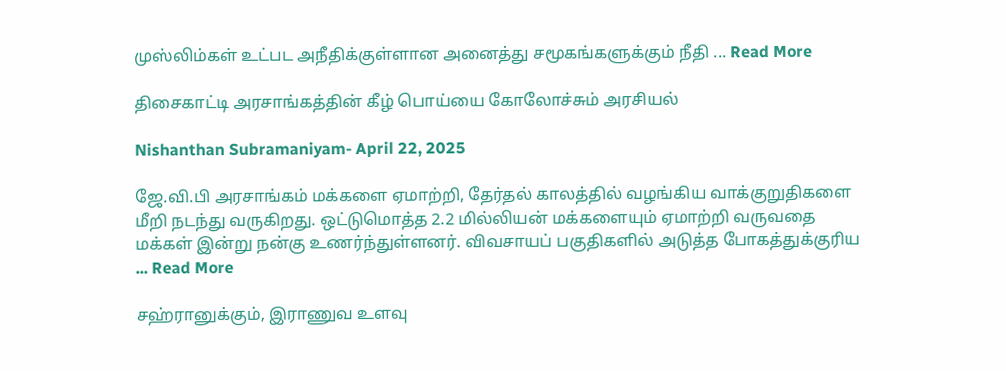முஸ்லிம்கள் உட்பட அநீதிக்குள்ளான அனைத்து சமூகங்களுக்கும் நீதி ... Read More

திசைகாட்டி அரசாங்கத்தின் கீழ் பொய்யை கோலோச்சும் அரசியல்

Nishanthan Subramaniyam- April 22, 2025

ஜே.வி.பி அரசாங்கம் மக்களை ஏமாற்றி, தேர்தல் காலத்தில் வழங்கிய வாக்குறுதிகளை மீறி நடந்து வருகிறது. ஒட்டுமொத்த 2.2 மில்லியன் மக்களையும் ஏமாற்றி வருவதை மக்கள் இன்று நன்கு உணர்ந்துள்ளனர். விவசாயப் பகுதிகளில் அடுத்த போகத்துக்குரிய ... Read More

சஹ்ரானுக்கும், இராணுவ உளவு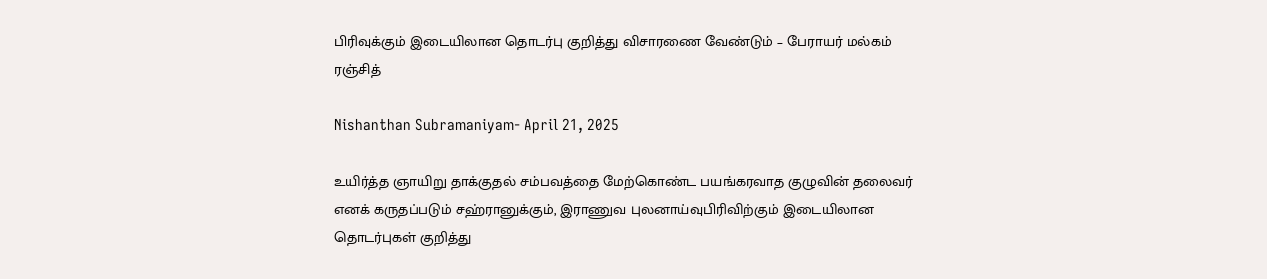பிரிவுக்கும் இடையிலான தொடர்பு குறித்து விசாரணை வேண்டும் – பேராயர் மல்கம் ரஞ்சித்

Nishanthan Subramaniyam- April 21, 2025

உயிர்த்த ஞாயிறு தாக்குதல் சம்பவத்தை மேற்கொண்ட பயங்கரவாத குழுவின் தலைவர் எனக் கருதப்படும் சஹ்ரானுக்கும், இராணுவ புலனாய்வுபிரிவிற்கும் இடையிலான தொடர்புகள் குறித்து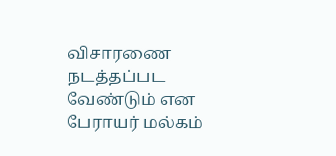விசாரணை நடத்தப்பட வேண்டும் என பேராயர் மல்கம்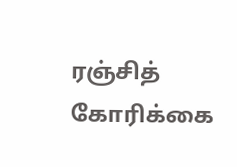ரஞ்சித் கோரிக்கை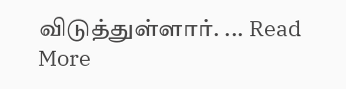விடுத்துள்ளார். ... Read More